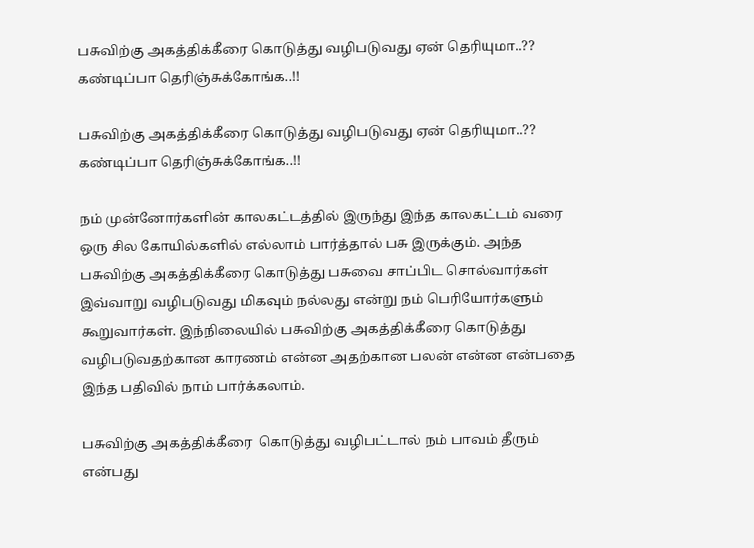பசுவிற்கு அகத்திக்கீரை கொடுத்து வழிபடுவது ஏன் தெரியுமா..?? கண்டிப்பா தெரிஞ்சுக்கோங்க..!!

பசுவிற்கு அகத்திக்கீரை கொடுத்து வழிபடுவது ஏன் தெரியுமா..?? கண்டிப்பா தெரிஞ்சுக்கோங்க..!!

நம் முன்னோர்களின் காலகட்டத்தில் இருந்து இந்த காலகட்டம் வரை ஒரு சில கோயில்களில் எல்லாம் பார்த்தால் பசு இருக்கும். அந்த பசுவிற்கு அகத்திக்கீரை கொடுத்து பசுவை சாப்பிட சொல்வார்கள் இவ்வாறு வழிபடுவது மிகவும் நல்லது என்று நம் பெரியோர்களும் கூறுவார்கள். இந்நிலையில் பசுவிற்கு அகத்திக்கீரை கொடுத்து வழிபடுவதற்கான காரணம் என்ன அதற்கான பலன் என்ன என்பதை இந்த பதிவில் நாம் பார்க்கலாம்.

பசுவிற்கு அகத்திக்கீரை  கொடுத்து வழிபட்டால் நம் பாவம் தீரும் என்பது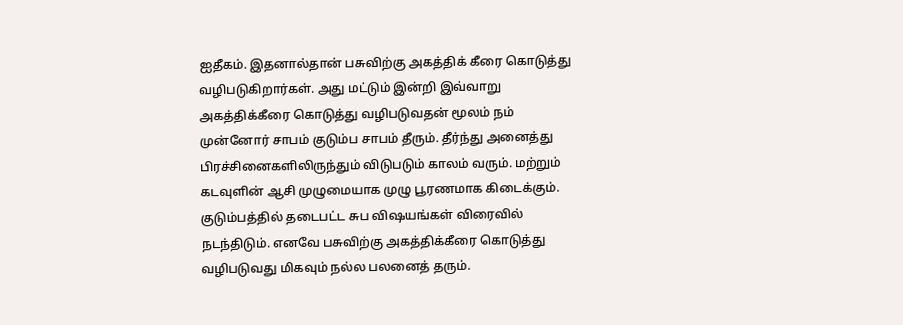ஐதீகம். இதனால்தான் பசுவிற்கு அகத்திக் கீரை கொடுத்து வழிபடுகிறார்கள். அது மட்டும் இன்றி இவ்வாறு அகத்திக்கீரை கொடுத்து வழிபடுவதன் மூலம் நம் முன்னோர் சாபம் குடும்ப சாபம் தீரும். தீர்ந்து அனைத்து பிரச்சினைகளிலிருந்தும் விடுபடும் காலம் வரும். மற்றும் கடவுளின் ஆசி முழுமையாக முழு பூரணமாக கிடைக்கும். குடும்பத்தில் தடைபட்ட சுப விஷயங்கள் விரைவில் நடந்திடும். எனவே பசுவிற்கு அகத்திக்கீரை கொடுத்து வழிபடுவது மிகவும் நல்ல பலனைத் தரும்.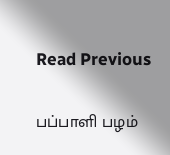Read Previous

பப்பாளி பழம்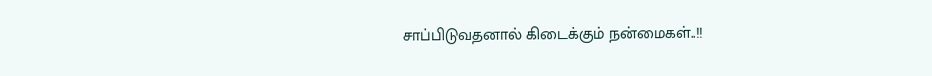சாப்பிடுவதனால் கிடைக்கும் நன்மைகள்..!!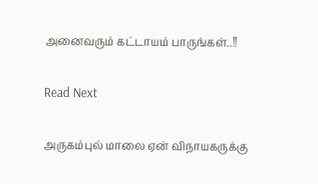அனைவரும் கட்டாயம் பாருங்கள்..!!

Read Next

அருகம்புல் மாலை ஏன் விநாயகருக்கு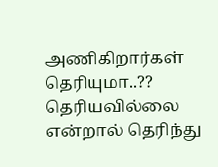அணிகிறார்கள் தெரியுமா..?? தெரியவில்லை என்றால் தெரிந்து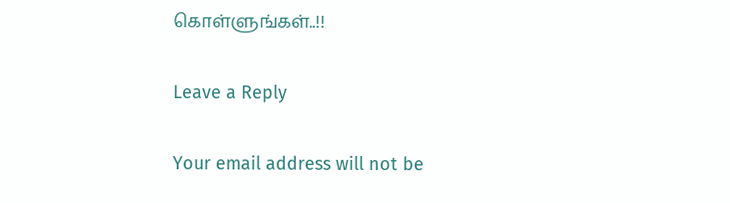கொள்ளுங்கள்..!!

Leave a Reply

Your email address will not be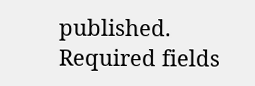published. Required fields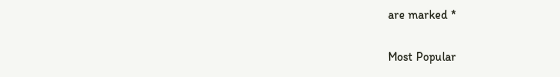are marked *

Most Popular